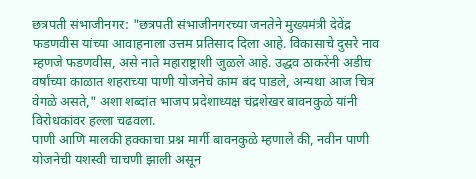छत्रपती संभाजीनगर: "छत्रपती संभाजीनगरच्या जनतेने मुख्यमंत्री देवेंद्र फडणवीस यांच्या आवाहनाला उत्तम प्रतिसाद दिला आहे. विकासाचे दुसरे नाव म्हणजे फडणवीस, असे नाते महाराष्ट्राशी जुळले आहे. उद्धव ठाकरेंनी अडीच वर्षांच्या काळात शहराच्या पाणी योजनेचे काम बंद पाडले, अन्यथा आज चित्र वेगळे असते," अशा शब्दांत भाजप प्रदेशाध्यक्ष चंद्रशेखर बावनकुळे यांनी विरोधकांवर हल्ला चढवला.
पाणी आणि मालकी हक्काचा प्रश्न मार्गी बावनकुळे म्हणाले की, नवीन पाणी योजनेची यशस्वी चाचणी झाली असून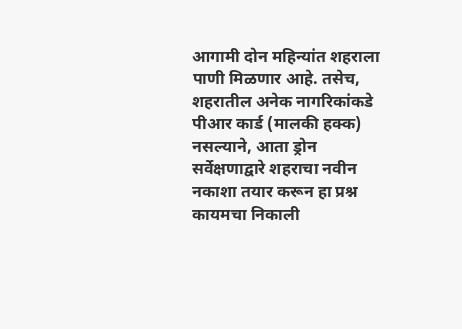आगामी दोन महिन्यांत शहराला पाणी मिळणार आहे. तसेच, शहरातील अनेक नागरिकांकडे पीआर कार्ड (मालकी हक्क) नसल्याने, आता ड्रोन सर्वेक्षणाद्वारे शहराचा नवीन नकाशा तयार करून हा प्रश्न कायमचा निकाली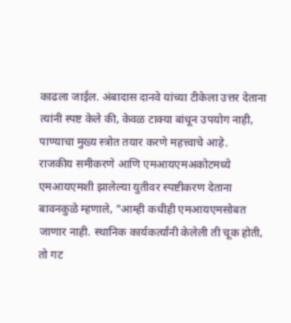काढला जाईल. अंबादास दानवे यांच्या टीकेला उत्तर देताना त्यांनी स्पष्ट केले की, केवळ टाक्या बांधून उपयोग नाही, पाण्याचा मुख्य स्त्रोत तयार करणे महत्त्वाचे आहे.
राजकीय समीकरणे आणि एमआयएमअकोटमध्ये एमआयएमशी झालेल्या युतीवर स्पष्टीकरण देताना बावनकुळे म्हणाले, "आम्ही कधीही एमआयएमसोबत जाणार नाही. स्थानिक कार्यकर्त्यांनी केलेली ती चूक होती, तो गट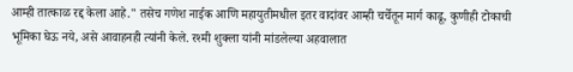आम्ही तात्काळ रद्द केला आहे." तसेच गणेश नाईक आणि महायुतीमधील इतर वादांवर आम्ही चर्चेतून मार्ग काढू, कुणीही टोकाची भूमिका घेऊ नये, असे आवाहनही त्यांनी केले. रश्मी शुक्ला यांनी मांडलेल्या अहवालात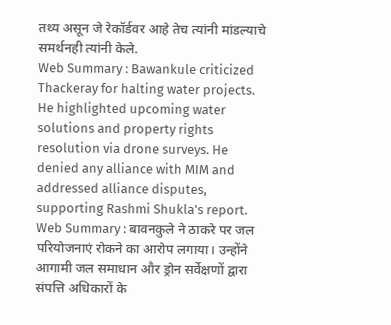तथ्य असून जे रेकॉर्डवर आहे तेच त्यांनी मांडल्याचे समर्थनही त्यांनी केले.
Web Summary : Bawankule criticized Thackeray for halting water projects. He highlighted upcoming water solutions and property rights resolution via drone surveys. He denied any alliance with MIM and addressed alliance disputes, supporting Rashmi Shukla's report.
Web Summary : बावनकुले ने ठाकरे पर जल परियोजनाएं रोकने का आरोप लगाया। उन्होंने आगामी जल समाधान और ड्रोन सर्वेक्षणों द्वारा संपत्ति अधिकारों के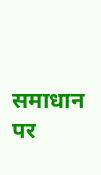समाधान पर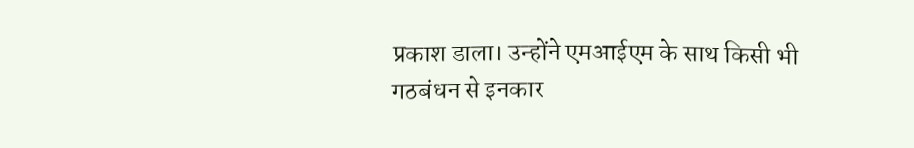प्रकाश डाला। उन्होंने एमआईएम के साथ किसी भी गठबंधन से इनकार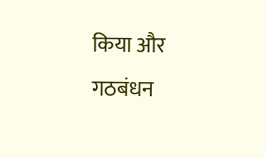किया और गठबंधन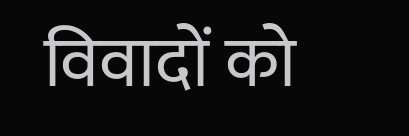विवादों को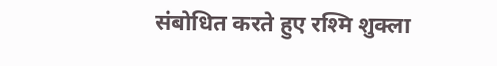संबोधित करते हुए रश्मि शुक्ला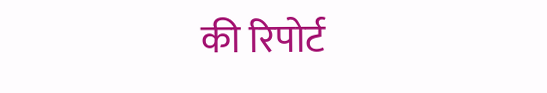की रिपोर्ट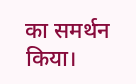का समर्थन किया।